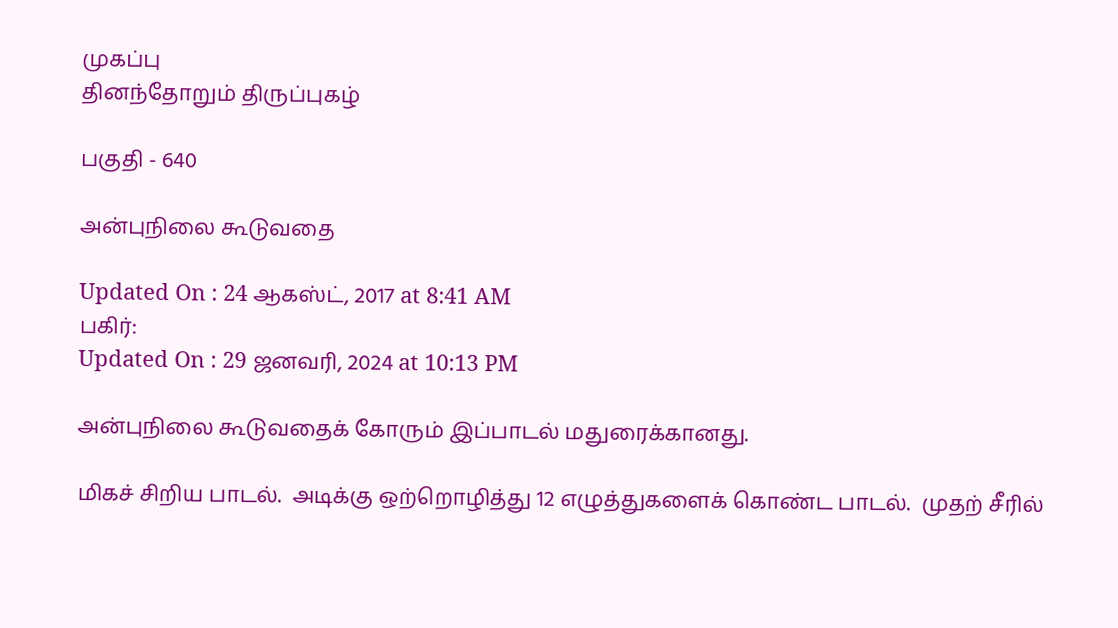முகப்பு
தினந்தோறும் திருப்புகழ்

பகுதி - 640

அன்புநிலை கூடுவதை

Updated On : 24 ஆகஸ்ட், 2017 at 8:41 AM
பகிர்:
Updated On : 29 ஜனவரி, 2024 at 10:13 PM

அன்புநிலை கூடுவதைக் கோரும் இப்பாடல் மதுரைக்கானது.

மிகச் சிறிய பாடல்.  அடிக்கு ஒற்றொழித்து 12 எழுத்துகளைக் கொண்ட பாடல்.  முதற் சீரில்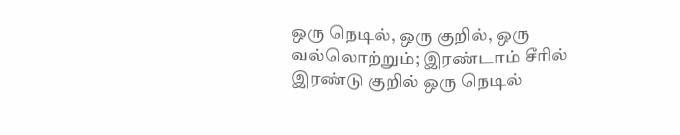ஒரு நெடில், ஒரு குறில், ஒரு வல்லொற்றும்; இரண்டாம் சீரில் இரண்டு குறில் ஒரு நெடில்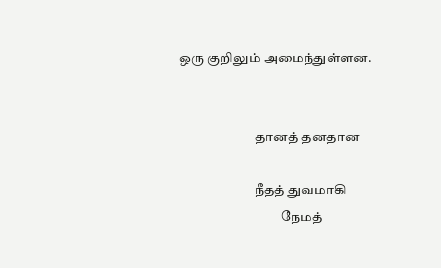ஒரு குறிலும் அமைந்துள்ளன.


                             தானத் தனதான

                             நீதத் துவமாகி
                                       நேமத்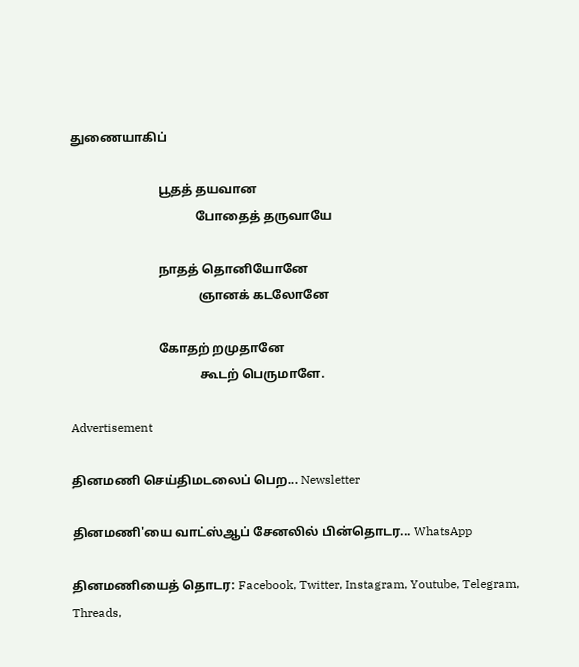துணையாகிப்

                            பூதத் தயவான
                                        போதைத் தருவாயே

                            நாதத் தொனியோனே
                                         ஞானக் கடலோனே

                            கோதற் றமுதானே
                                         கூடற் பெருமாளே.

Advertisement

தினமணி செய்திமடலைப் பெற... Newsletter

தினமணி'யை வாட்ஸ்ஆப் சேனலில் பின்தொடர... WhatsApp

தினமணியைத் தொடர: Facebook, Twitter, Instagram, Youtube, Telegram, Threads,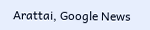Arattai, Google News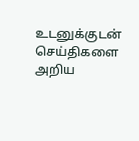உடனுக்குடன் செய்திகளை அறிய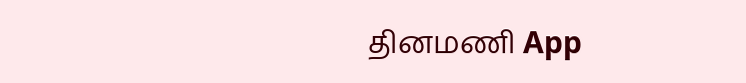தினமணி App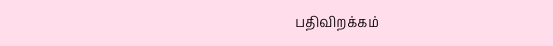பதிவிறக்கம்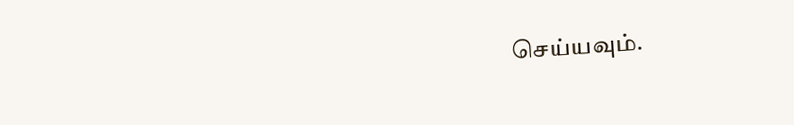செய்யவும்.